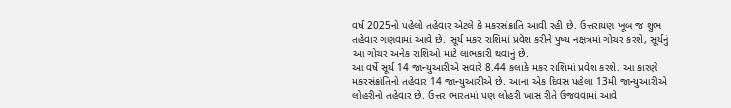વર્ષ 2025નો પહેલો તહેવાર એટલે કે મકરસંક્રાતિ આવી રહી છે. ઉત્તરાયણ ખૂબ જ શુભ તહેવાર ગણવામાં આવે છે. સૂર્ય મકર રાશિમાં પ્રવેશ કરીને પુષ્ય નક્ષત્રમાં ગોચર કરશે, સૂર્યનું આ ગોચર અનેક રાશિઓ માટે લાભકારી થવાનું છે.
આ વર્ષે સૂર્ય 14 જાન્યુઆરીએ સવારે 8.44 કલાકે મકર રાશિમાં પ્રવેશ કરશે. આ કારણે મકરસંક્રાંતિનો તહેવાર 14 જાન્યુઆરીએ છે. આના એક દિવસ પહેલા 13મી જાન્યુઆરીએ લોહરીનો તહેવાર છે. ઉત્તર ભારતમાં પણ લોહરી ખાસ રીતે ઉજવવામાં આવે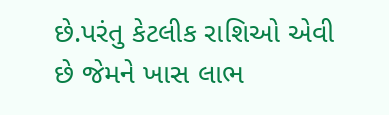છે.પરંતુ કેટલીક રાશિઓ એવી છે જેમને ખાસ લાભ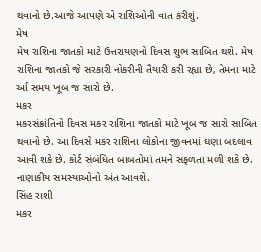થવાનો છે.આજે આપણે એ રાશિઓની વાત કરીશું.
મેષ
મેષ રાશિના જાતકો માટે ઉત્તરાયણનો દિવસ શુભ સાબિત થશે. મેષ રાશિના જાતકો જે સરકારી નોકરીની તૈયારી કરી રહ્યા છે, તેમના માટે ર્આ સમય ખૂબ જ સારો છે.
મકર
મકરસંક્રાંતિનો દિવસ મકર રાશિના જાતકો માટે ખૂબ જ સારો સાબિત થવાનો છે. આ દિવસે મકર રાશિના લોકોના જીવનમાં ઘણા બદલાવ આવી શકે છે. કોર્ટ સંબંધિત બાબતોમાં તમને સફળતા મળી શકે છે. નાણાકીય સમસ્યાઓનો અંત આવશે.
સિંહ રાશી
મકર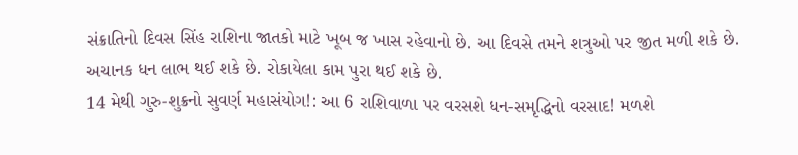સંક્રાતિનો દિવસ સિંહ રાશિના જાતકો માટે ખૂબ જ ખાસ રહેવાનો છે. આ દિવસે તમને શત્રુઓ પર જીત મળી શકે છે. અચાનક ધન લાભ થઈ શકે છે. રોકાયેલા કામ પુરા થઈ શકે છે.
14 મેથી ગુરુ-શુક્રનો સુવર્ણ મહાસંયોગ!: આ 6 રાશિવાળા પર વરસશે ધન-સમૃદ્ધિનો વરસાદ! મળશે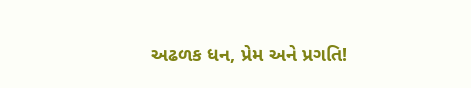અઢળક ધન, પ્રેમ અને પ્રગતિ!